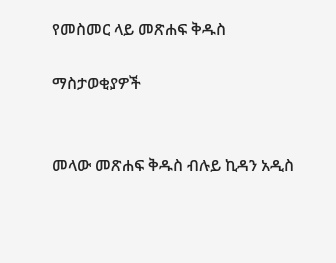የመስመር ላይ መጽሐፍ ቅዱስ

ማስታወቂያዎች


መላው መጽሐፍ ቅዱስ ብሉይ ኪዳን አዲስ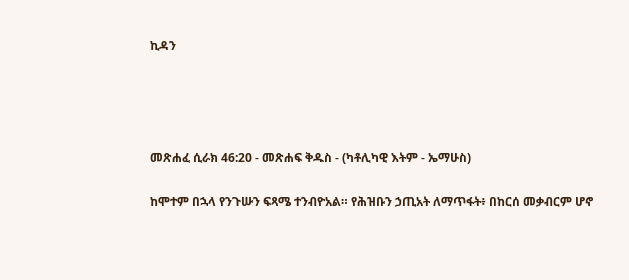ኪዳን




መጽሐፈ ሲራክ 46:20 - መጽሐፍ ቅዱስ - (ካቶሊካዊ እትም - ኤማሁስ)

ከሞተም በኋላ የንጉሡን ፍጻሜ ተንብዮአል። የሕዝቡን ኃጢአት ለማጥፋት፥ በከርሰ መቃብርም ሆኖ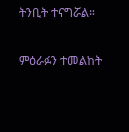ትንቢት ተናግሯል።

ምዕራፉን ተመልከት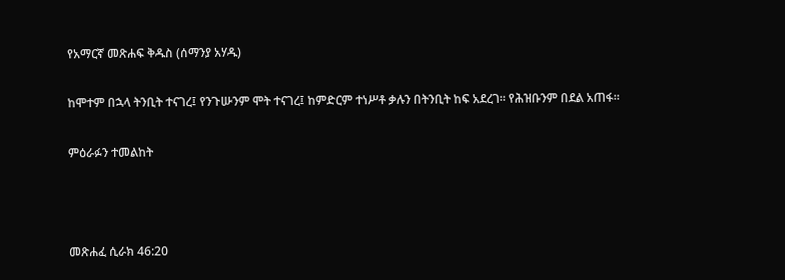የአማርኛ መጽሐፍ ቅዱስ (ሰማንያ አሃዱ)

ከሞተም በኋላ ትንቢት ተናገረ፤ የንጉሡንም ሞት ተናገረ፤ ከምድርም ተነሥቶ ቃሉን በትንቢት ከፍ አደረገ። የሕዝቡንም በደል አጠፋ።

ምዕራፉን ተመልከት



መጽሐፈ ሲራክ 46:20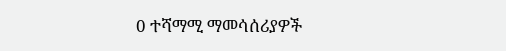0 ተሻማሚ ማመሳሰሪያዎች